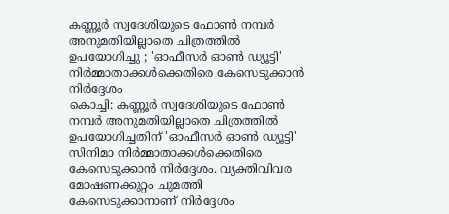കണ്ണൂർ സ്വദേശിയുടെ ഫോൺ നമ്പർ അനുമതിയില്ലാതെ ചിത്രത്തിൽ ഉപയോഗിച്ചു ; 'ഓഫീസർ ഓൺ ഡ്യൂട്ടി' നിർമ്മാതാക്കൾക്കെതിരെ കേസെടുക്കാൻ നിർദ്ദേശം
കൊച്ചി: കണ്ണൂർ സ്വദേശിയുടെ ഫോൺ നമ്പർ അനുമതിയില്ലാതെ ചിത്രത്തിൽ ഉപയോഗിച്ചതിന് 'ഓഫീസർ ഓൺ ഡ്യൂട്ടി' സിനിമാ നിർമ്മാതാക്കൾക്കെതിരെ കേസെടുക്കാൻ നിർദ്ദേശം. വ്യക്തിവിവര മോഷണക്കുറ്റം ചുമത്തി കേസെടുക്കാനാണ് നിർദ്ദേശം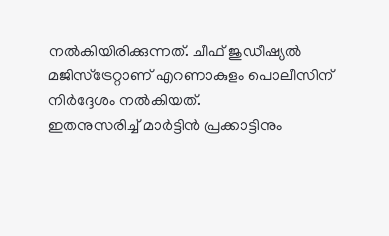നൽകിയിരിക്കുന്നത്. ചീഫ് ജുഡീഷ്യൽ മജിസ്ട്രേറ്റാണ് എറണാകുളം പൊലീസിന് നിർദ്ദേശം നൽകിയത്.
ഇതനുസരിച്ച് മാർട്ടിൻ പ്രക്കാട്ടിനും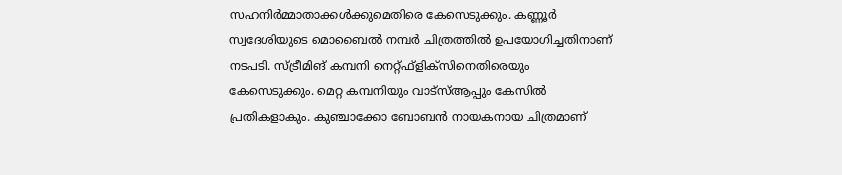സഹനിർമ്മാതാക്കൾക്കുമെതിരെ കേസെടുക്കും. കണ്ണൂർ സ്വദേശിയുടെ മൊബൈൽ നമ്പർ ചിത്രത്തിൽ ഉപയോഗിച്ചതിനാണ് നടപടി. സ്ട്രീമിങ് കമ്പനി നെറ്റ്ഫ്ളിക്സിനെതിരെയും കേസെടുക്കും. മെറ്റ കമ്പനിയും വാട്സ്ആപ്പും കേസിൽ പ്രതികളാകും. കുഞ്ചാക്കോ ബോബൻ നായകനായ ചിത്രമാണ്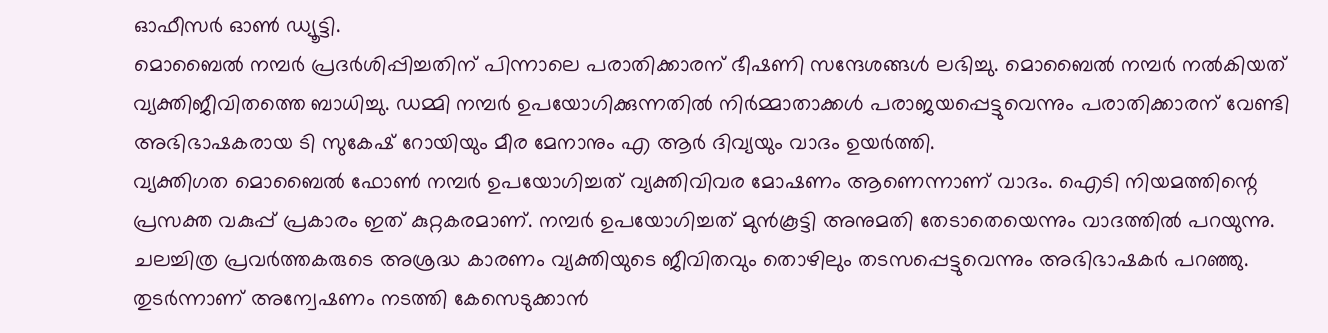ഓഫീസർ ഓൺ ഡ്യൂട്ടി.
മൊബൈൽ നമ്പർ പ്രദർശിപ്പിച്ചതിന് പിന്നാലെ പരാതിക്കാരന് ഭീഷണി സന്ദേശങ്ങൾ ലഭിച്ചു. മൊബൈൽ നമ്പർ നൽകിയത് വ്യക്തിജീവിതത്തെ ബാധിച്ചു. ഡമ്മി നമ്പർ ഉപയോഗിക്കുന്നതിൽ നിർമ്മാതാക്കൾ പരാജയപ്പെട്ടുവെന്നും പരാതിക്കാരന് വേണ്ടി അഭിഭാഷകരായ ടി സുകേഷ് റോയിയും മീര മേനാനും എ ആർ ദിവ്യയും വാദം ഉയർത്തി.
വ്യക്തിഗത മൊബൈൽ ഫോൺ നമ്പർ ഉപയോഗിച്ചത് വ്യക്തിവിവര മോഷണം ആണെന്നാണ് വാദം. ഐടി നിയമത്തിന്റെ പ്രസക്ത വകുപ്പ് പ്രകാരം ഇത് കുറ്റകരമാണ്. നമ്പർ ഉപയോഗിച്ചത് മുൻകൂട്ടി അനുമതി തേടാതെയെന്നും വാദത്തിൽ പറയുന്നു. ചലച്ചിത്ര പ്രവർത്തകരുടെ അശ്രദ്ധ കാരണം വ്യക്തിയുടെ ജീവിതവും തൊഴിലും തടസപ്പെട്ടുവെന്നും അഭിഭാഷകർ പറഞ്ഞു. തുടർന്നാണ് അന്വേഷണം നടത്തി കേസെടുക്കാൻ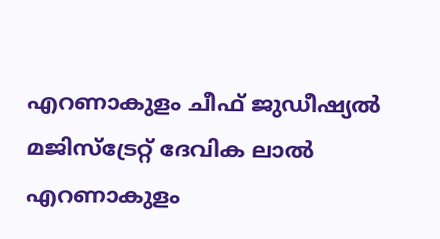എറണാകുളം ചീഫ് ജുഡീഷ്യൽ മജിസ്ട്രേറ്റ് ദേവിക ലാൽ എറണാകുളം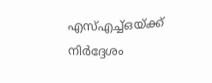എസ്എച്ച്ഒയ്ക്ക് നിർദ്ദേശം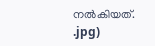നൽകിയത്.
.jpg)